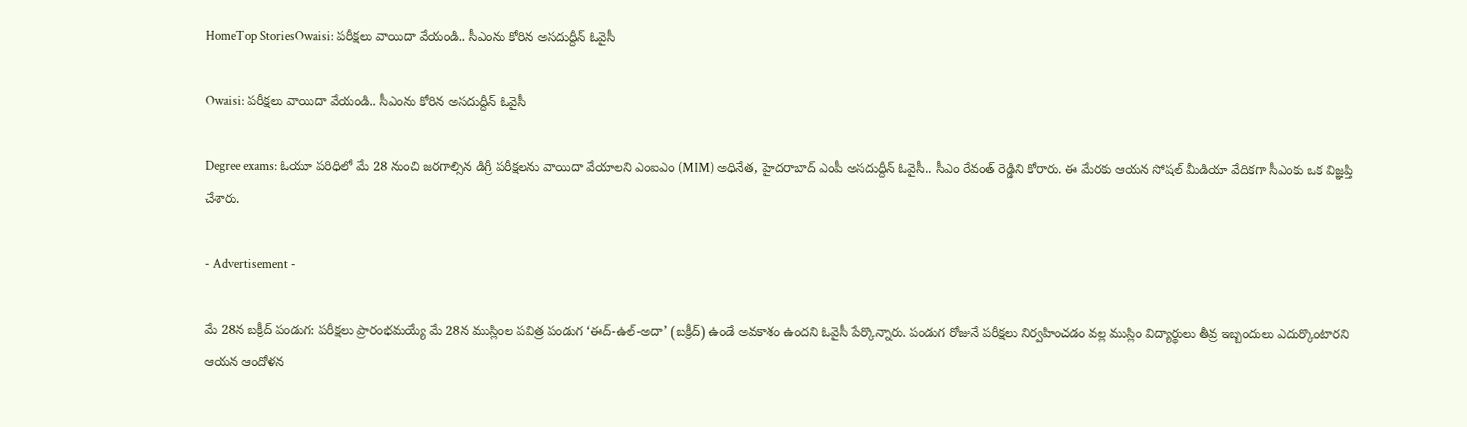HomeTop StoriesOwaisi: పరీక్షలు వాయిదా వేయండి.. సీఎంను కోరిన అసదుద్దీన్ ఓవైసీ

Owaisi: పరీక్షలు వాయిదా వేయండి.. సీఎంను కోరిన అసదుద్దీన్ ఓవైసీ

Degree exams: ఓయూ పరిధిలో మే 28 నుంచి జరగాల్సిన డిగ్రీ పరీక్షలను వాయిదా వేయాలని ఎంఐఎం (MIM) అధినేత, హైదరాబాద్ ఎంపీ అసదుద్దీన్ ఓవైసీ.. సీఎం రేవంత్ రెడ్డిని కోరారు. ఈ మేరకు ఆయన సోషల్‌ మీడియా వేదికగా సీఎంకు ఒక విజ్ఞప్తి చేశారు.

- Advertisement -

మే 28న బక్రీద్ పండుగ: పరీక్షలు ప్రారంభమయ్యే మే 28న ముస్లింల పవిత్ర పండుగ ‘ఈద్-ఉల్-అదా’ (బక్రీద్) ఉండే అవకాశం ఉందని ఓవైసీ పేర్కొన్నారు. పండుగ రోజునే పరీక్షలు నిర్వహించడం వల్ల ముస్లిం విద్యార్థులు తీవ్ర ఇబ్బందులు ఎదుర్కొంటారని ఆయన ఆందోళన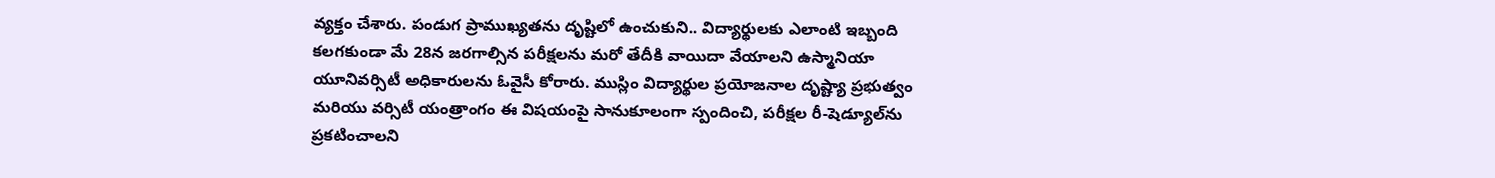వ్యక్తం చేశారు. పండుగ ప్రాముఖ్యతను దృష్టిలో ఉంచుకుని.. విద్యార్థులకు ఎలాంటి ఇబ్బంది కలగకుండా మే 28న జరగాల్సిన పరీక్షలను మరో తేదీకి వాయిదా వేయాలని ఉస్మానియా యూనివర్సిటీ అధికారులను ఓవైసీ కోరారు. ముస్లిం విద్యార్థుల ప్రయోజనాల దృష్ట్యా ప్రభుత్వం మరియు వర్సిటీ యంత్రాంగం ఈ విషయంపై సానుకూలంగా స్పందించి, పరీక్షల రీ-షెడ్యూల్‌ను ప్రకటించాలని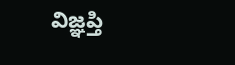విజ్ఞప్తి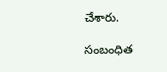చేశారు.

సంబంధిత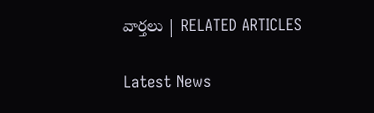వార్తలు | RELATED ARTICLES

Latest News